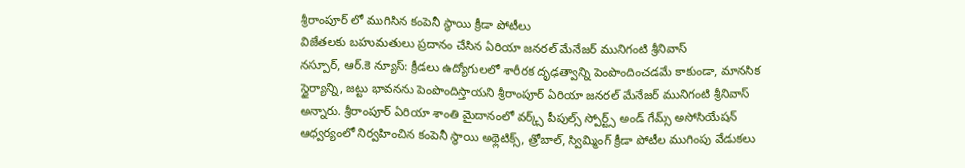శ్రీరాంపూర్ లో ముగిసిన కంపెనీ స్థాయి క్రీడా పోటీలు
విజేతలకు బహుమతులు ప్రదానం చేసిన ఏరియా జనరల్ మేనేజర్ మునిగంటి శ్రీనివాస్
నస్పూర్, ఆర్.కె న్యూస్: క్రీడలు ఉద్యోగులలో శారీరక దృఢత్వాన్ని పెంపొందించడమే కాకుండా, మానసిక స్థైర్యాన్ని, జట్టు భావనను పెంపొందిస్తాయని శ్రీరాంపూర్ ఏరియా జనరల్ మేనేజర్ మునిగంటి శ్రీనివాస్ అన్నారు. శ్రీరాంపూర్ ఏరియా శాంతి మైదానంలో వర్క్స్ పీపుల్స్ స్పోర్ట్స్ అండ్ గేమ్స్ అసోసియేషన్ ఆధ్వర్యంలో నిర్వహించిన కంపెనీ స్థాయి అథ్లెటిక్స్, త్రోబాల్, స్విమ్మింగ్ క్రీడా పోటీల ముగింపు వేడుకలు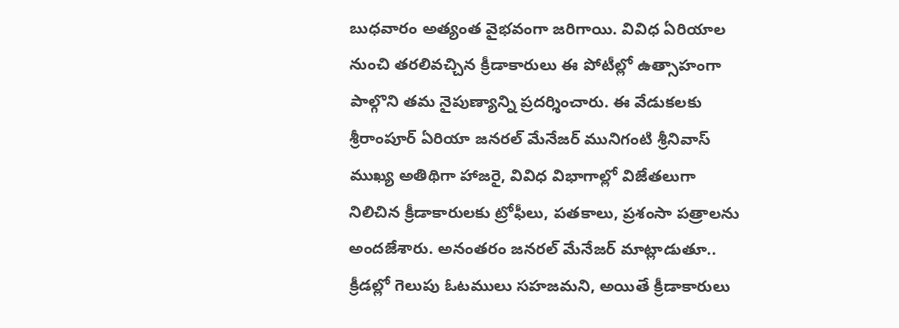బుధవారం అత్యంత వైభవంగా జరిగాయి. వివిధ ఏరియాల నుంచి తరలివచ్చిన క్రీడాకారులు ఈ పోటీల్లో ఉత్సాహంగా పాల్గొని తమ నైపుణ్యాన్ని ప్రదర్శించారు. ఈ వేడుకలకు శ్రీరాంపూర్ ఏరియా జనరల్ మేనేజర్ మునిగంటి శ్రీనివాస్ ముఖ్య అతిథిగా హాజరై, వివిధ విభాగాల్లో విజేతలుగా నిలిచిన క్రీడాకారులకు ట్రోఫీలు, పతకాలు, ప్రశంసా పత్రాలను అందజేశారు. అనంతరం జనరల్ మేనేజర్ మాట్లాడుతూ.. క్రీడల్లో గెలుపు ఓటములు సహజమని, అయితే క్రీడాకారులు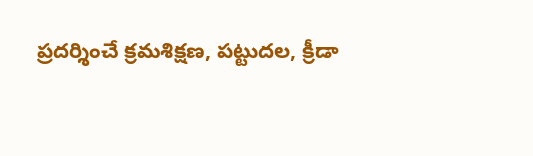ప్రదర్శించే క్రమశిక్షణ, పట్టుదల, క్రీడా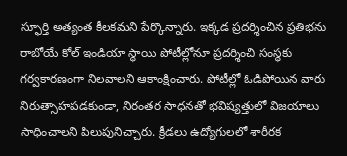స్ఫూర్తి అత్యంత కీలకమని పేర్కొన్నారు. ఇక్కడ ప్రదర్శించిన ప్రతిభను రాబోయే కోల్ ఇండియా స్థాయి పోటీల్లోనూ ప్రదర్శించి సంస్థకు గర్వకారణంగా నిలవాలని ఆకాంక్షించారు. పోటీల్లో ఓడిపోయిన వారు నిరుత్సాహపడకుండా, నిరంతర సాధనతో భవిష్యత్తులో విజయాలు సాధించాలని పిలుపునిచ్చారు. క్రీడలు ఉద్యోగులలో శారీరక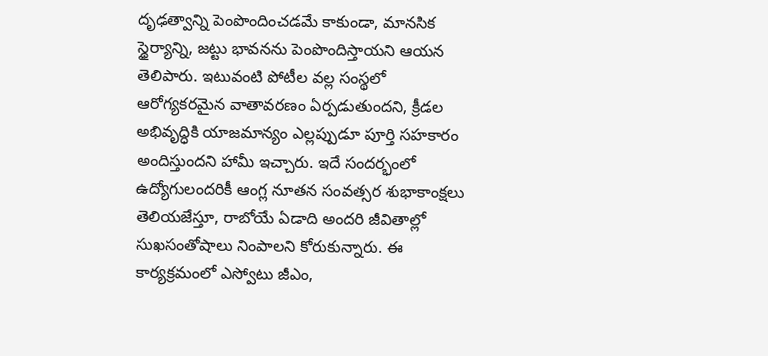దృఢత్వాన్ని పెంపొందించడమే కాకుండా, మానసిక స్థైర్యాన్ని, జట్టు భావనను పెంపొందిస్తాయని ఆయన తెలిపారు. ఇటువంటి పోటీల వల్ల సంస్థలో ఆరోగ్యకరమైన వాతావరణం ఏర్పడుతుందని, క్రీడల అభివృద్ధికి యాజమాన్యం ఎల్లప్పుడూ పూర్తి సహకారం అందిస్తుందని హామీ ఇచ్చారు. ఇదే సందర్భంలో ఉద్యోగులందరికీ ఆంగ్ల నూతన సంవత్సర శుభాకాంక్షలు తెలియజేస్తూ, రాబోయే ఏడాది అందరి జీవితాల్లో సుఖసంతోషాలు నింపాలని కోరుకున్నారు. ఈ కార్యక్రమంలో ఎస్వోటు జీఎం,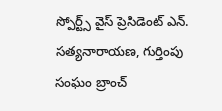స్పోర్ట్స్ వైస్ ప్రెసిడెంట్ ఎన్. సత్యనారాయణ, గుర్తింపు సంఘం బ్రాంచ్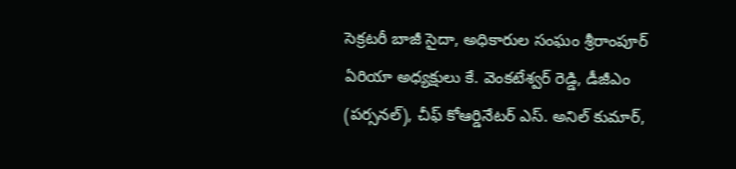సెక్రటరీ బాజీ సైదా, అధికారుల సంఘం శ్రీరాంపూర్ ఏరియా అధ్యక్షులు కే. వెంకటేశ్వర్ రెడ్డి, డీజీఎం (పర్సనల్), చీఫ్ కోఆర్డినేటర్ ఎస్. అనిల్ కుమార్,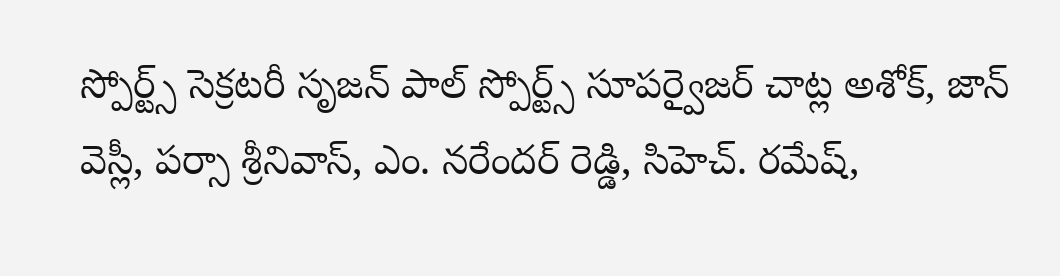స్పోర్ట్స్ సెక్రటరీ సృజన్ పాల్ స్పోర్ట్స్ సూపర్వైజర్ చాట్ల అశోక్, జాన్ వెస్లీ, పర్సా శ్రీనివాస్, ఎం. నరేందర్ రెడ్డి, సిహెచ్. రమేష్,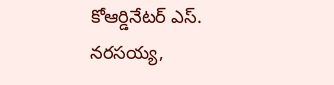కోఆర్డినేటర్ ఎస్. నరసయ్య,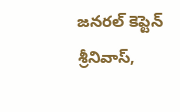జనరల్ కెప్టెన్ శ్రీనివాస్,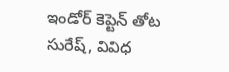ఇండోర్ కెప్టెన్ తోట సురేష్, వివిధ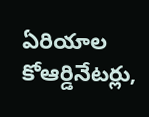ఏరియాల కోఆర్డినేటర్లు,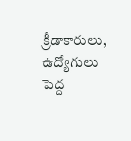క్రీడాకారులు, ఉద్యోగులు పెద్ద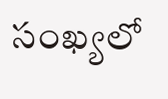సంఖ్యలో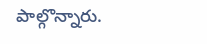పాల్గొన్నారు.